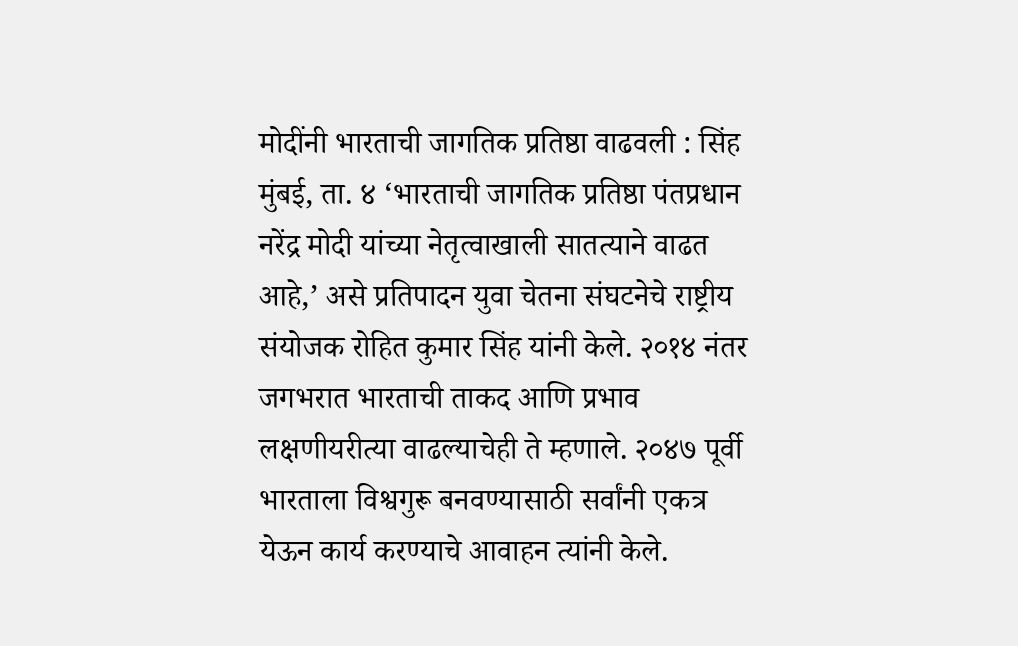मोदींनी भारताची जागतिक प्रतिष्ठा वाढवली : सिंह
मुंबई, ता. ४ ‘भारताची जागतिक प्रतिष्ठा पंतप्रधान नरेंद्र मोदी यांच्या नेतृत्वाखाली सातत्याने वाढत आहे,’ असे प्रतिपादन युवा चेतना संघटनेचे राष्ट्रीय संयोजक रोहित कुमार सिंह यांनी केले. २०१४ नंतर जगभरात भारताची ताकद आणि प्रभाव लक्षणीयरीत्या वाढल्याचेही ते म्हणाले. २०४७ पूर्वी भारताला विश्वगुरू बनवण्यासाठी सर्वांनी एकत्र येऊन कार्य करण्याचे आवाहन त्यांनी केले.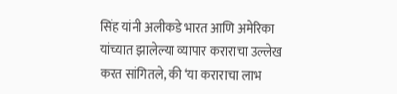सिंह यांनी अलीकडे भारत आणि अमेरिका यांच्यात झालेल्या व्यापार कराराचा उल्लेख करत सांगितले, की ‘या कराराचा लाभ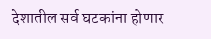देशातील सर्व घटकांना होणार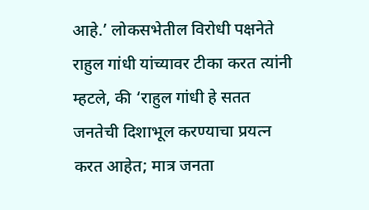आहे.’ लोकसभेतील विरोधी पक्षनेते राहुल गांधी यांच्यावर टीका करत त्यांनी म्हटले, की ‘राहुल गांधी हे सतत जनतेची दिशाभूल करण्याचा प्रयत्न करत आहेत; मात्र जनता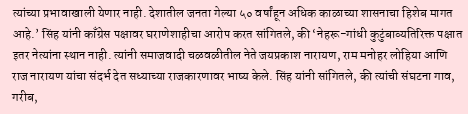त्यांच्या प्रभावाखाली येणार नाही. देशातील जनता गेल्या ५० वर्षांहून अधिक काळाच्या शासनाचा हिशेब मागत आहे.’ सिंह यांनी काँग्रेस पक्षावर घराणेशाहीचा आरोप करत सांगितले, की ‘नेहरू-गांधी कुटुंबाव्यतिरिक्त पक्षात इतर नेत्यांना स्थान नाही. त्यांनी समाजवादी चळवळीतील नेते जयप्रकाश नारायण, राम मनोहर लोहिया आणि राज नारायण यांचा संदर्भ देत सध्याच्या राजकारणावर भाष्य केले. सिंह यांनी सांगितले, की त्यांची संघटना गाव, गरीब,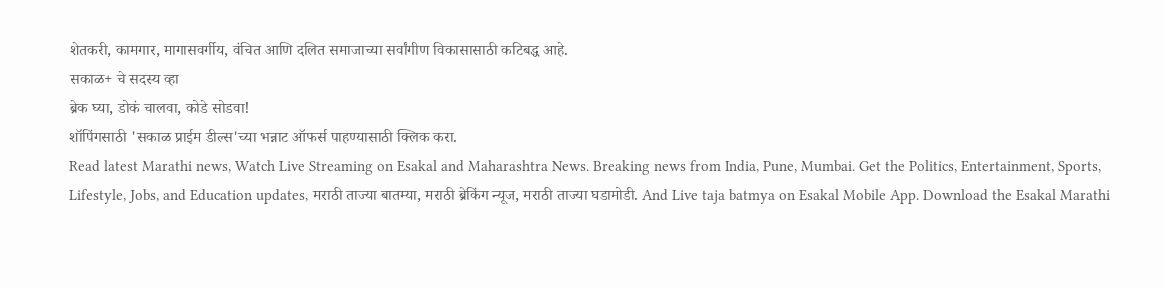शेतकरी, कामगार, मागासवर्गीय, वंचित आणि दलित समाजाच्या सर्वांगीण विकासासाठी कटिबद्ध आहे.
सकाळ+ चे सदस्य व्हा
ब्रेक घ्या, डोकं चालवा, कोडे सोडवा!
शॉपिंगसाठी 'सकाळ प्राईम डील्स'च्या भन्नाट ऑफर्स पाहण्यासाठी क्लिक करा.
Read latest Marathi news, Watch Live Streaming on Esakal and Maharashtra News. Breaking news from India, Pune, Mumbai. Get the Politics, Entertainment, Sports, Lifestyle, Jobs, and Education updates, मराठी ताज्या बातम्या, मराठी ब्रेकिंग न्यूज, मराठी ताज्या घडामोडी. And Live taja batmya on Esakal Mobile App. Download the Esakal Marathi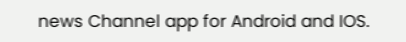news Channel app for Android and IOS.